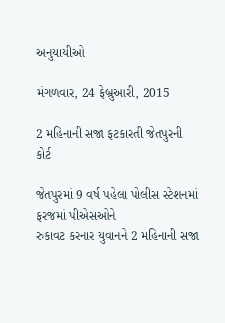અનુયાયીઓ

મંગળવાર, 24 ફેબ્રુઆરી, 2015

2 મહિનાની સજા ફટકારતી જેતપુરની કોર્ટ

જેતપુરમાં 9 વર્ષ પહેલા પોલીસ સ્ટેશનમાં ફરજમાં પીએસઓને
રુકાવટ કરનાર યુવાનને 2 મહિનાની સજા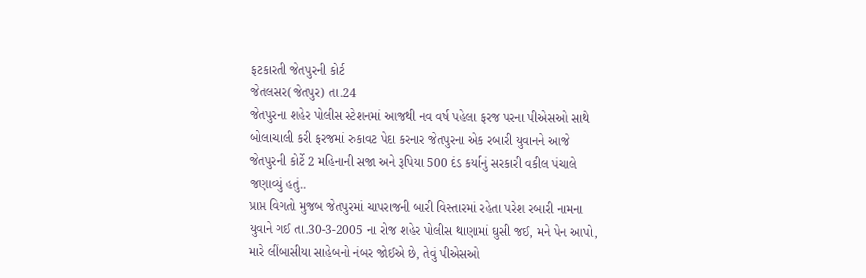ફટકારતી જેતપુરની કોર્ટ
જેતલસર(જેતપુર) તા.24
જેતપુરના શહેર પોલીસ સ્ટેશનમાં આજથી નવ વર્ષ પહેલા ફરજ પરના પીએસઓ સાથે બોલાચાલી કરી ફરજમાં રુકાવટ પેદા કરનાર જેતપુરના એક રબારી યુવાનને આજે જેતપુરની કોર્ટે 2 મહિનાની સજા અને રૂપિયા 500 દંડ કર્યાનું સરકારી વકીલ પંચાલે જણાવ્યું હતું..
પ્રાપ્ત વિગતો મુજબ જેતપુરમાં ચાપરાજની બારી વિસ્તારમાં રહેતા પરેશ રબારી નામના યુવાને ગઈ તા.30-3-2005 ના રોજ શહેર પોલીસ થાણામાં ઘુસી જઈ, મને પેન આપો, મારે લીંબાસીયા સાહેબનો નંબર જોઈએ છે, તેવું પીએસઓ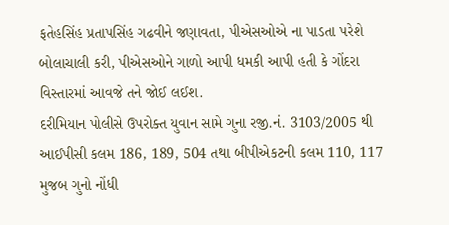ફતેહસિંહ પ્રતાપસિંહ ગઢવીને જણાવતા, પીએસઓએ ના પાડતા પરેશે બોલાચાલી કરી, પીએસઓને ગાળો આપી ધમકી આપી હતી કે ગોંદરા વિસ્તારમાં આવજે તને જોઈ લઈશ.
દરીમિયાન પોલીસે ઉપરોક્ત યુવાન સામે ગુના રજી.નં. 3103/2005 થી આઈપીસી કલમ 186, 189, 504 તથા બીપીએકટની કલમ 110, 117 મુજબ ગુનો નોંધી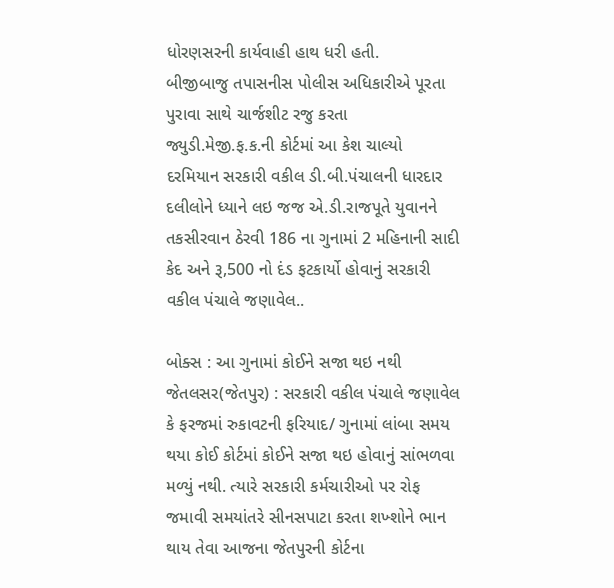ધોરણસરની કાર્યવાહી હાથ ધરી હતી.
બીજીબાજુ તપાસનીસ પોલીસ અધિકારીએ પૂરતા પુરાવા સાથે ચાર્જશીટ રજુ કરતા જ્યુડી.મેજી.ફ.ક.ની કોર્ટમાં આ કેશ ચાલ્યો  દરમિયાન સરકારી વકીલ ડી.બી.પંચાલની ધારદાર દલીલોને ધ્યાને લઇ જજ એ.ડી.રાજપૂતે યુવાનને તકસીરવાન ઠેરવી 186 ના ગુનામાં 2 મહિનાની સાદી કેદ અને રૂ,500 નો દંડ ફટકાર્યો હોવાનું સરકારી વકીલ પંચાલે જણાવેલ..

બોક્સ : આ ગુનામાં કોઈને સજા થઇ નથી
જેતલસર(જેતપુર) : સરકારી વકીલ પંચાલે જણાવેલ કે ફરજમાં રુકાવટની ફરિયાદ/ ગુનામાં લાંબા સમય થયા કોઈ કોર્ટમાં કોઈને સજા થઇ હોવાનું સાંભળવા મળ્યું નથી. ત્યારે સરકારી કર્મચારીઓ પર રોફ જમાવી સમયાંતરે સીનસપાટા કરતા શખ્શોને ભાન થાય તેવા આજના જેતપુરની કોર્ટના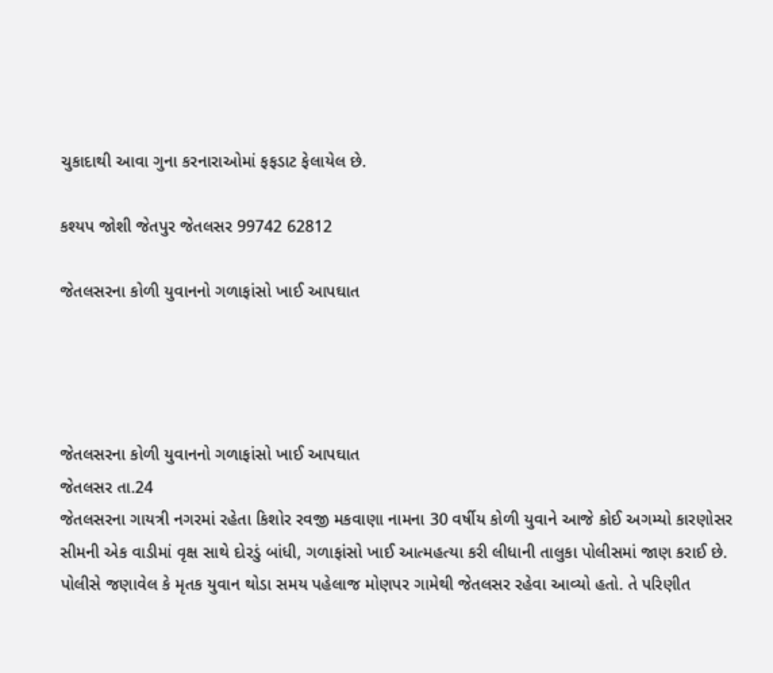ચુકાદાથી આવા ગુના કરનારાઓમાં ફફડાટ ફેલાયેલ છે.

કશ્યપ જોશી જેતપુર જેતલસર 99742 62812

જેતલસરના કોળી યુવાનનો ગળાફાંસો ખાઈ આપઘાત




જેતલસરના કોળી યુવાનનો ગળાફાંસો ખાઈ આપઘાત
જેતલસર તા.24
જેતલસરના ગાયત્રી નગરમાં રહેતા કિશોર રવજી મકવાણા નામના 30 વર્ષીય કોળી યુવાને આજે કોઈ અગમ્યો કારણોસર સીમની એક વાડીમાં વૃક્ષ સાથે દોરડું બાંધી, ગળાફાંસો ખાઈ આત્મહત્યા કરી લીધાની તાલુકા પોલીસમાં જાણ કરાઈ છે. પોલીસે જણાવેલ કે મૃતક યુવાન થોડા સમય પહેલાજ મોણપર ગામેથી જેતલસર રહેવા આવ્યો હતો. તે પરિણીત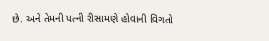છે. અને તેમની પત્ની રીસામણે હોવાની વિગતો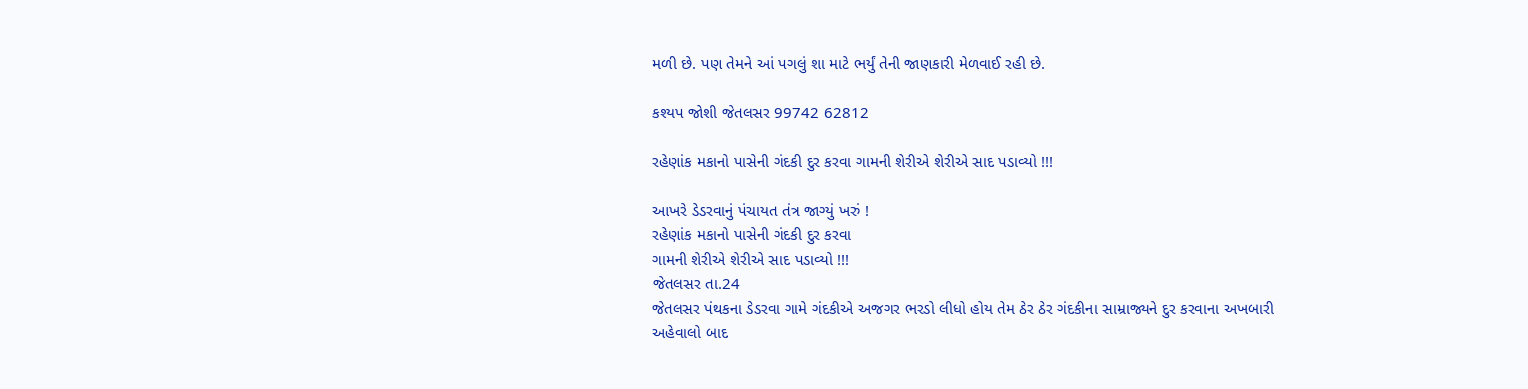મળી છે. પણ તેમને આં પગલું શા માટે ભર્યું તેની જાણકારી મેળવાઈ રહી છે.

કશ્યપ જોશી જેતલસર 99742 62812

રહેણાંક મકાનો પાસેની ગંદકી દુર કરવા ગામની શેરીએ શેરીએ સાદ પડાવ્યો !!!

આખરે ડેડરવાનું પંચાયત તંત્ર જાગ્યું ખરું !
રહેણાંક મકાનો પાસેની ગંદકી દુર કરવા
ગામની શેરીએ શેરીએ સાદ પડાવ્યો !!!
જેતલસર તા.24
જેતલસર પંથકના ડેડરવા ગામે ગંદકીએ અજગર ભરડો લીધો હોય તેમ ઠેર ઠેર ગંદકીના સામ્રાજ્યને દુર કરવાના અખબારી અહેવાલો બાદ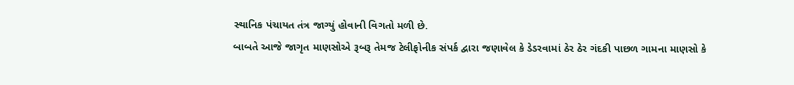સ્થાનિક પંચાયત તંત્ર જાગ્યું હોવાની વિગતો મળી છે.
બાબતે આજે જાગૃત માણસોએ રૂબરૂ તેમજ ટેલીફોનીક સંપર્ક દ્વારા જણાવેલ કે ડેડરવામાં ઠેર ઠેર ગંદકી પાછળ ગામના માણસો કે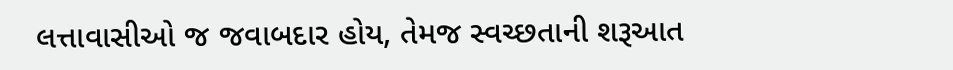લત્તાવાસીઓ જ જવાબદાર હોય, તેમજ સ્વચ્છતાની શરૂઆત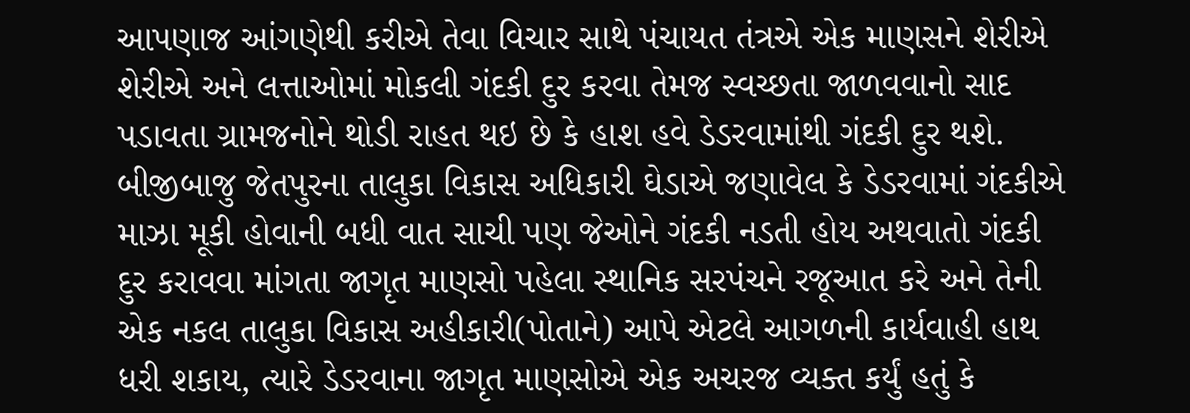આપણાજ આંગણેથી કરીએ તેવા વિચાર સાથે પંચાયત તંત્રએ એક માણસને શેરીએ શેરીએ અને લત્તાઓમાં મોકલી ગંદકી દુર કરવા તેમજ સ્વચ્છતા જાળવવાનો સાદ પડાવતા ગ્રામજનોને થોડી રાહત થઇ છે કે હાશ હવે ડેડરવામાંથી ગંદકી દુર થશે.
બીજીબાજુ જેતપુરના તાલુકા વિકાસ અધિકારી ઘેડાએ જણાવેલ કે ડેડરવામાં ગંદકીએ માઝા મૂકી હોવાની બધી વાત સાચી પણ જેઓને ગંદકી નડતી હોય અથવાતો ગંદકી દુર કરાવવા માંગતા જાગૃત માણસો પહેલા સ્થાનિક સરપંચને રજૂઆત કરે અને તેની એક નકલ તાલુકા વિકાસ અહીકારી(પોતાને) આપે એટલે આગળની કાર્યવાહી હાથ ધરી શકાય, ત્યારે ડેડરવાના જાગૃત માણસોએ એક અચરજ વ્યક્ત કર્યું હતું કે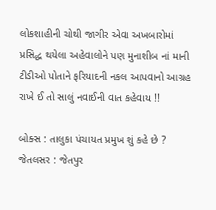લોકશાહીની ચોથી જાગીર એવા અખબારોમાં પ્રસિદ્ધ થયેલા અહેવાલોને પણ મુનાશીબ નાં માની ટીડીઓ પોતાને ફરિયાદની નકલ આપવાનો આગ્રહ રાખે ઈ તો સાલું નવાઈની વાત કહેવાય !!

બોક્સ : તાલુકા પંચાયત પ્રમુખ શું કહે છે ?
જેતલસર : જેતપુર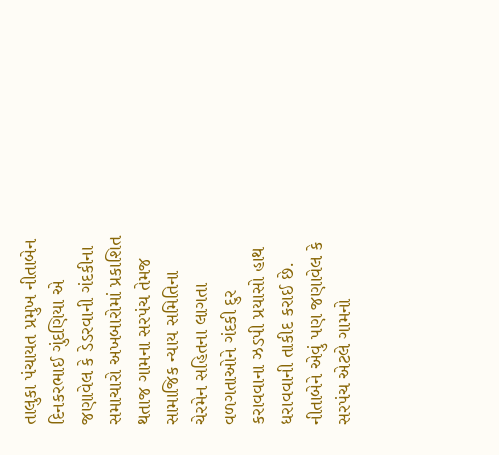તાલુકા પંચાયત પ્રમુખ નીતાબેન દિનકરભાઈ ગુંદણિયા એ જણાવેલ કે ડેડરવાની ગંદકીના સમાચારો અખબારોમાં પ્રકાશિત થતાજ ગામના સરપંચ તેમજ સામાજિક ન્યાય સમિતિના ચેરમેન સહિતના લાગતા વળગતાઓને ગંદકી દુર કરાવવાના ઝડપી પ્રયાસો હાથ ધરાવવાની તાકીદ કરાઈ છે. નીતાબેને એવું પણ જણાવેલ કે સરપંચ એટલે ગામનો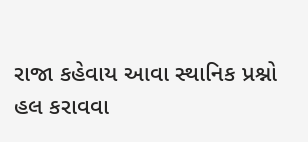રાજા કહેવાય આવા સ્થાનિક પ્રશ્નો હલ કરાવવા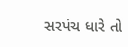સરપંચ ધારે તો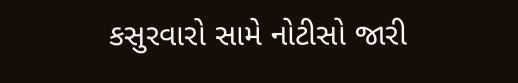કસુરવારો સામે નોટીસો જારી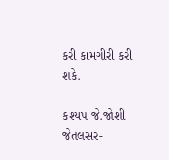કરી કામગીરી કરી શકે.

કશ્યપ જે.જોશી જેતલસર-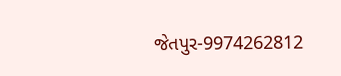જેતપુર-9974262812